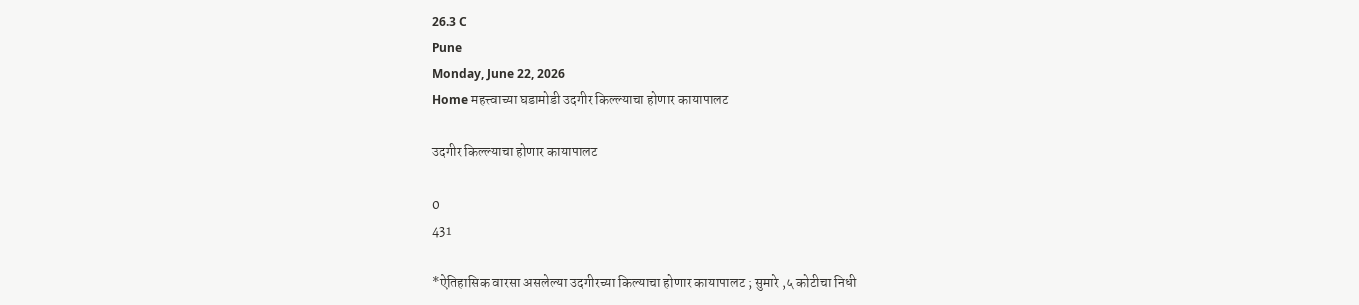26.3 C
Pune
Monday, June 22, 2026
Home महत्त्वाच्या घडामोडी उदगीर किल्ल्याचा होणार कायापालट

उदगीर किल्ल्याचा होणार कायापालट

0
431

*ऐतिहासिक वारसा असलेल्या उदगीरच्या किल्याचा होणार कायापालट ; सुमारे ,५ कोटीचा निधी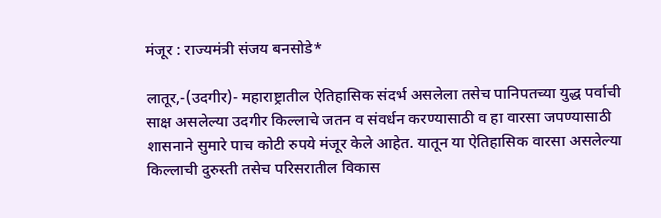मंजूर : राज्यमंत्री संजय बनसोडे*

लातूर,-(उदगीर)- महाराष्ट्रातील ऐतिहासिक संदर्भ असलेला तसेच पानिपतच्या युद्ध पर्वाची साक्ष असलेल्या उदगीर किल्लाचे जतन व संवर्धन करण्यासाठी व हा वारसा जपण्यासाठी शासनाने सुमारे पाच कोटी रुपये मंजूर केले आहेत. यातून या ऐतिहासिक वारसा असलेल्या किल्लाची दुरुस्ती तसेच परिसरातील विकास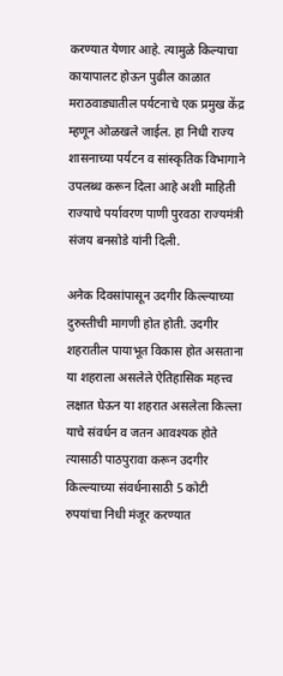करण्यात येणार आहे. त्यामुळे किल्याचा कायापालट होऊन पुढील काळात मराठवाड्यातील पर्यटनाचे एक प्रमुख केंद्र म्हणून ओळखले जाईल. हा निधी राज्य शासनाच्या पर्यटन व सांस्कृतिक विभागाने उपलब्ध करून दिला आहे अशी माहिती राज्याचे पर्यावरण पाणी पुरवठा राज्यमंत्री संजय बनसोडे यांनी दिली.

अनेक दिवसांपासून उदगीर किल्ल्याच्या दुरुस्तीची मागणी होत होती. उदगीर शहरातील पायाभूत विकास होत असताना या शहराला असलेले ऐतिहासिक महत्त्व लक्षात घेऊन या शहरात असलेला किल्ला याचे संवर्धन व जतन आवश्यक होते त्यासाठी पाठपुरावा करून उदगीर किल्ल्याच्या संवर्धनासाठी 5 कोटी रुपयांचा निधी मंजूर करण्यात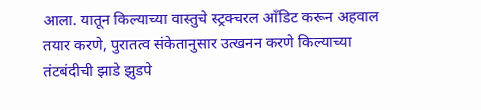आला. यातून किल्याच्या वास्तुचे स्ट्रक्चरल आँडिट करून अहवाल तयार करणे, पुरातत्व संकेतानुसार उत्खनन करणे किल्याच्या तंटबंदीची झाडे झुडपे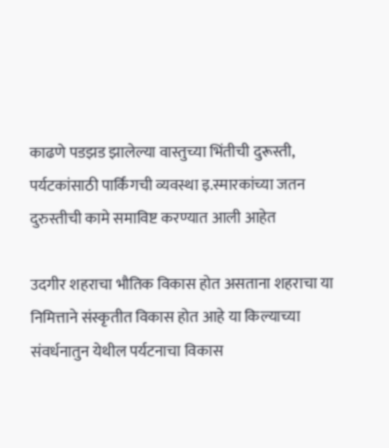काढणे पडझड झालेल्या वास्तुच्या भिंतीची दुरूस्ती, पर्यटकांसाठी पार्किंगची व्यवस्था इ.स्मारकांच्या जतन दुरुस्तीची कामे समाविष्ट करण्यात आली आहेत

उदगीर शहराचा भौतिक विकास होत असताना शहराचा या निमित्ताने संस्कृतीत विकास होत आहे या किल्याच्या संवर्धनातुन येथील पर्यटनाचा विकास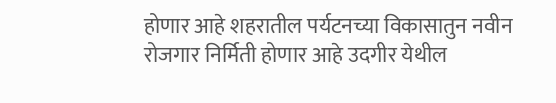होणार आहे शहरातील पर्यटनच्या विकासातुन नवीन रोजगार निर्मिती होणार आहे उदगीर येथील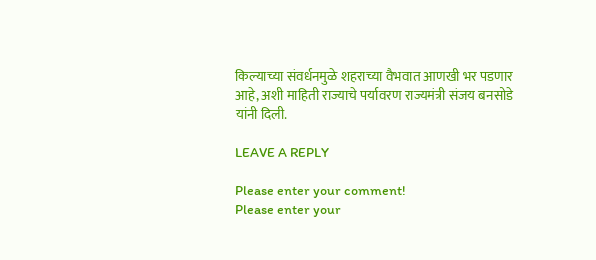किल्याच्या संवर्धनमुळे शहराच्या वैभवात आणखी भर पडणार आहे, अशी माहिती राज्याचे पर्यावरण राज्यमंत्री संजय बनसोडे यांनी दिली.

LEAVE A REPLY

Please enter your comment!
Please enter your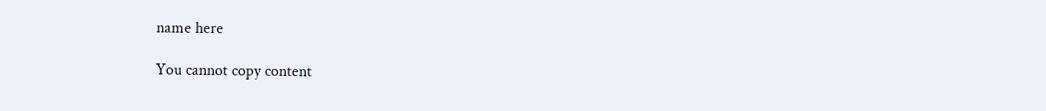name here

You cannot copy content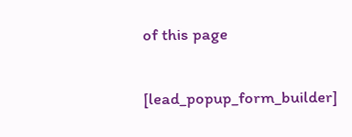of this page

[lead_popup_form_builder]